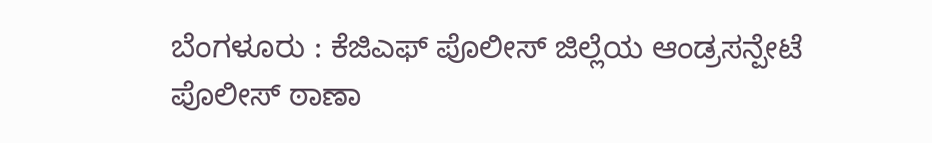ಬೆಂಗಳೂರು : ಕೆಜಿಎಫ್ ಪೊಲೀಸ್ ಜಿಲ್ಲೆಯ ಆಂಡ್ರಸನ್ಪೇಟೆ ಪೊಲೀಸ್ ಠಾಣಾ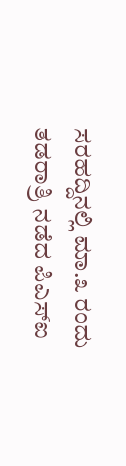ಸರಹದ್ದಿನಲ್ಲಿ ಮಾ.೩ ರಂದು ತಡರಾತ್ರಿ ನಡೆದ ಪಿಎಸ್ಐ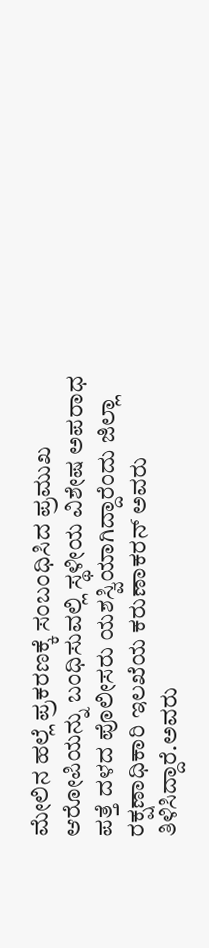ಮೇಲಿನ ಹಲ್ಲೆ ಪ್ರಕರಣಕ್ಕೆ ಸಂಬಂಧಿಸಿದ ಪ್ರಮುಖ ಆರೋಪಿಯನ್ನು ಬಂಧಿಸುವಲ್ಲಿ ಸ್ಥಳೀಯ ವಿಶೇಷ ಅಪರಾಧ ಪತ್ತೆ ದಳದ ಪೊಲೀಸರು ಯಶಸ್ವಿಯಾಗಿದ್ದಾರೆಂದು ಜಿಲ್ಲಾ ರಕ್ಷಣಾಧಿಕಾರಿ ಇಲಖೆಯ ಕರುಣಾಕರನ್ ಅವರು ತಿಳಿಸಿದ್ದಾರೆ.ಅವರು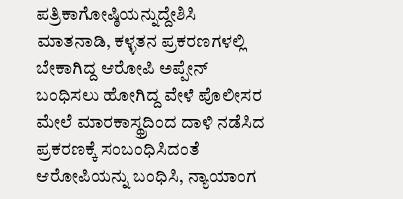ಪತ್ರಿಕಾಗೋಷ್ಠಿಯನ್ನುದ್ದೇಶಿಸಿ ಮಾತನಾಡಿ, ಕಳ್ಳತನ ಪ್ರಕರಣಗಳಲ್ಲಿ ಬೇಕಾಗಿದ್ದ ಆರೋಪಿ ಅಪ್ಪೇನ್ ಬಂಧಿಸಲು ಹೋಗಿದ್ದ ವೇಳೆ ಪೊಲೀಸರ ಮೇಲೆ ಮಾರಕಾಸ್ಥ್ರದಿಂದ ದಾಳಿ ನಡೆಸಿದ ಪ್ರಕರಣಕ್ಕೆ ಸಂಬಂಧಿಸಿದಂತೆ ಆರೋಪಿಯನ್ನು ಬಂಧಿಸಿ, ನ್ಯಾಯಾಂಗ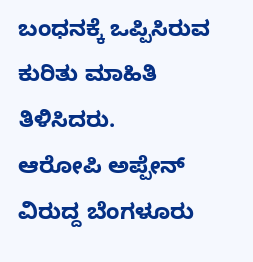ಬಂಧನಕ್ಕೆ ಒಪ್ಪಿಸಿರುವ ಕುರಿತು ಮಾಹಿತಿ ತಿಳಿಸಿದರು.
ಆರೋಪಿ ಅಪ್ಪೇನ್ ವಿರುದ್ದ ಬೆಂಗಳೂರು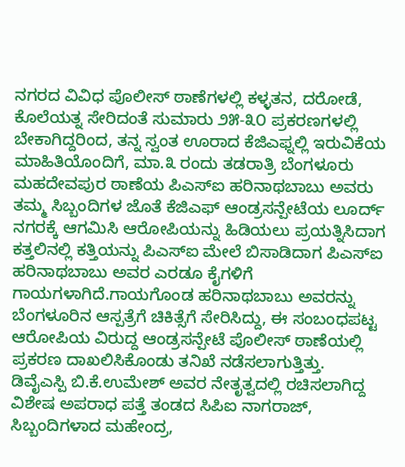ನಗರದ ವಿವಿಧ ಪೊಲೀಸ್ ಠಾಣೆಗಳಲ್ಲಿ ಕಳ್ಳತನ, ದರೋಡೆ, ಕೊಲೆಯತ್ನ ಸೇರಿದಂತೆ ಸುಮಾರು ೨೫-೩೦ ಪ್ರಕರಣಗಳಲ್ಲಿ ಬೇಕಾಗಿದ್ದರಿಂದ, ತನ್ನ ಸ್ವಂತ ಊರಾದ ಕೆಜಿಎಫ್ನಲ್ಲಿ ಇರುವಿಕೆಯ ಮಾಹಿತಿಯೊಂದಿಗೆ, ಮಾ.೩ ರಂದು ತಡರಾತ್ರಿ ಬೆಂಗಳೂರು ಮಹದೇವಪುರ ಠಾಣೆಯ ಪಿಎಸ್ಐ ಹರಿನಾಥಬಾಬು ಅವರು ತಮ್ಮ ಸಿಬ್ಬಂದಿಗಳ ಜೊತೆ ಕೆಜಿಎಫ್ ಆಂಡ್ರಸನ್ಪೇಟೆಯ ಲೂರ್ದ್ ನಗರಕ್ಕೆ ಆಗಮಿಸಿ ಆರೋಪಿಯನ್ನು ಹಿಡಿಯಲು ಪ್ರಯತ್ನಿಸಿದಾಗ ಕತ್ತಲಿನಲ್ಲಿ ಕತ್ತಿಯನ್ನು ಪಿಎಸ್ಐ ಮೇಲೆ ಬಿಸಾಡಿದಾಗ ಪಿಎಸ್ಐ ಹರಿನಾಥಬಾಬು ಅವರ ಎರಡೂ ಕೈಗಳಿಗೆ ಗಾಯಗಳಾಗಿದೆ.ಗಾಯಗೊಂಡ ಹರಿನಾಥಬಾಬು ಅವರನ್ನು ಬೆಂಗಳೂರಿನ ಆಸ್ಪತ್ರೆಗೆ ಚಿಕಿತ್ಸೆಗೆ ಸೇರಿಸಿದ್ದು, ಈ ಸಂಬಂಧಪಟ್ಟ ಆರೋಪಿಯ ವಿರುದ್ದ ಆಂಡ್ರಸನ್ಪೇಟೆ ಪೊಲೀಸ್ ಠಾಣೆಯಲ್ಲಿ ಪ್ರಕರಣ ದಾಖಲಿಸಿಕೊಂಡು ತನಿಖೆ ನಡೆಸಲಾಗುತ್ತಿತ್ತು.
ಡಿವೈಎಸ್ಪಿ ಬಿ.ಕೆ.ಉಮೇಶ್ ಅವರ ನೇತೃತ್ವದಲ್ಲಿ ರಚಿಸಲಾಗಿದ್ದ ವಿಶೇಷ ಅಪರಾಧ ಪತ್ತೆ ತಂಡದ ಸಿಪಿಐ ನಾಗರಾಜ್, ಸಿಬ್ಬಂದಿಗಳಾದ ಮಹೇಂದ್ರ,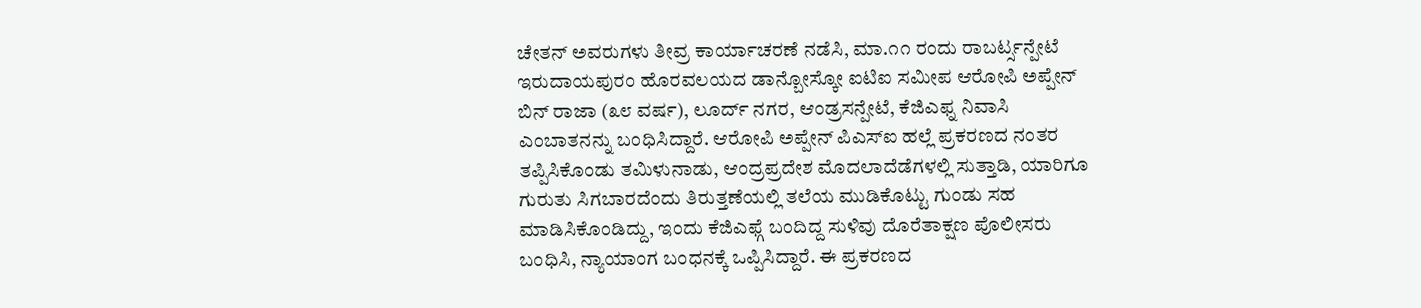ಚೇತನ್ ಅವರುಗಳು ತೀವ್ರ ಕಾರ್ಯಾಚರಣೆ ನಡೆಸಿ, ಮಾ.೧೧ ರಂದು ರಾಬರ್ಟ್ಸನ್ಪೇಟೆ ಇರುದಾಯಪುರಂ ಹೊರವಲಯದ ಡಾನ್ಬೋಸ್ಕೋ ಐಟಿಐ ಸಮೀಪ ಆರೋಪಿ ಅಪ್ಪೇನ್ ಬಿನ್ ರಾಜಾ (೩೮ ವರ್ಷ), ಲೂರ್ದ್ ನಗರ, ಆಂಡ್ರಸನ್ಪೇಟೆ, ಕೆಜಿಎಫ್ನ ನಿವಾಸಿ ಎಂಬಾತನನ್ನು ಬಂಧಿಸಿದ್ದಾರೆ. ಆರೋಪಿ ಅಪ್ಪೇನ್ ಪಿಎಸ್ಐ ಹಲ್ಲೆ ಪ್ರಕರಣದ ನಂತರ ತಪ್ಪಿಸಿಕೊಂಡು ತಮಿಳುನಾಡು, ಆಂದ್ರಪ್ರದೇಶ ಮೊದಲಾದೆಡೆಗಳಲ್ಲಿ ಸುತ್ತಾಡಿ, ಯಾರಿಗೂ ಗುರುತು ಸಿಗಬಾರದೆಂದು ತಿರುತ್ತಣೆಯಲ್ಲಿ ತಲೆಯ ಮುಡಿಕೊಟ್ಟು ಗುಂಡು ಸಹ ಮಾಡಿಸಿಕೊಂಡಿದ್ದು, ಇಂದು ಕೆಜಿಎಫ್ಗೆ ಬಂದಿದ್ದ ಸುಳಿವು ದೊರೆತಾಕ್ಷಣ ಪೊಲೀಸರು ಬಂಧಿಸಿ, ನ್ಯಾಯಾಂಗ ಬಂಧನಕ್ಕೆ ಒಪ್ಪಿಸಿದ್ದಾರೆ. ಈ ಪ್ರಕರಣದ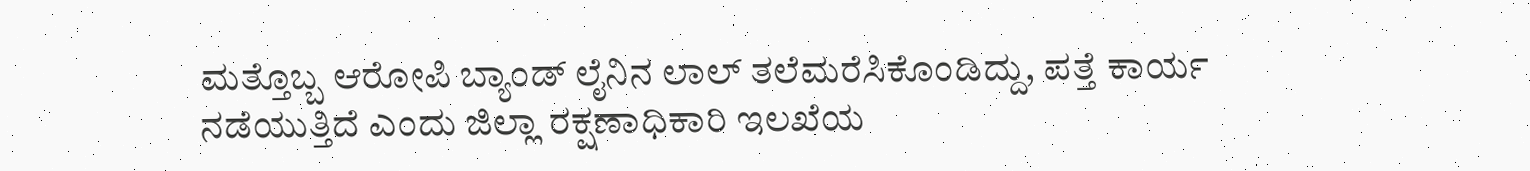ಮತ್ತೊಬ್ಬ ಆರೋಪಿ ಬ್ಯಾಂಡ್ ಲೈನಿನ ಲಾಲ್ ತಲೆಮರೆಸಿಕೊಂಡಿದ್ದು, ಪತ್ತೆ ಕಾರ್ಯ ನಡೆಯುತ್ತಿದೆ ಎಂದು ಜಿಲ್ಲಾ ರಕ್ಷಣಾಧಿಕಾರಿ ಇಲಖೆಯ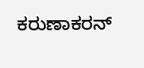ಕರುಣಾಕರನ್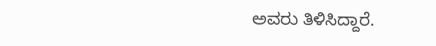ಅವರು ತಿಳಿಸಿದ್ದಾರೆ.